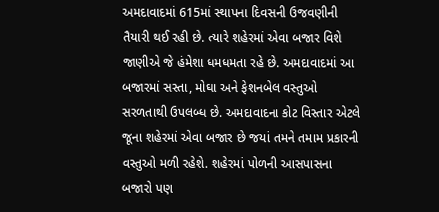અમદાવાદમાં 615માં સ્થાપના દિવસની ઉજવણીની તૈયારી થઈ રહી છે. ત્યારે શહેરમાં એવા બજાર વિશે જાણીએ જે હંમેશા ધમધમતા રહે છે. અમદાવાદમાં આ બજારમાં સસ્તા, મોઘા અને ફેશનબેલ વસ્તુઓ સરળતાથી ઉપલબ્ધ છે. અમદાવાદના કોટ વિસ્તાર એટલે જૂના શહેરમાં એવા બજાર છે જયાં તમને તમામ પ્રકારની વસ્તુઓ મળી રહેશે. શહેરમાં પોળની આસપાસના બજારો પણ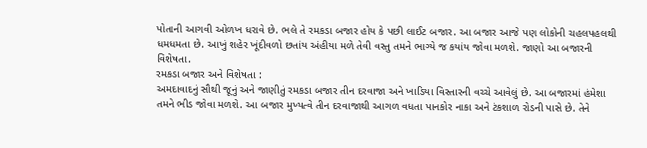પોતાની આગવી ઓળખ ધરાવે છે. ભલે તે રમકડા બજાર હોય કે પછી લાઈટ બજાર. આ બજાર આજે પણ લોકોની ચહલપહલથી ધમધમતા છે. આખું શહેર ખૂંદીવળો છતાંય અંહીયા મળે તેવી વસ્તુ તમને ભાગ્યે જ કયાંય જોવા મળશે. જાણો આ બજારની વિશેષતા.
રમકડા બજાર અને વિશેષતા :
અમદાવાદનું સૌથી જૂનું અને જાણીતું રમકડા બજાર તીન દરવાજા અને ખાડિયા વિસ્તારની વચ્ચે આવેલું છે. આ બજારમાં હંમેશા તમને ભીડ જોવા મળશે. આ બજાર મુખ્યત્વે તીન દરવાજાથી આગળ વધતા પાનકોર નાકા અને ટંકશાળ રોડની પાસે છે. તેને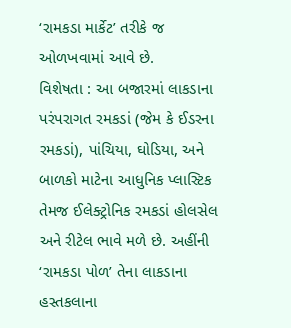‘રામકડા માર્કેટ’ તરીકે જ ઓળખવામાં આવે છે.
વિશેષતા : આ બજારમાં લાકડાના પરંપરાગત રમકડાં (જેમ કે ઈડરના રમકડાં), પાંચિયા, ઘોડિયા, અને બાળકો માટેના આધુનિક પ્લાસ્ટિક તેમજ ઈલેક્ટ્રોનિક રમકડાં હોલસેલ અને રીટેલ ભાવે મળે છે. અહીંની ‘રામકડા પોળ’ તેના લાકડાના હસ્તકલાના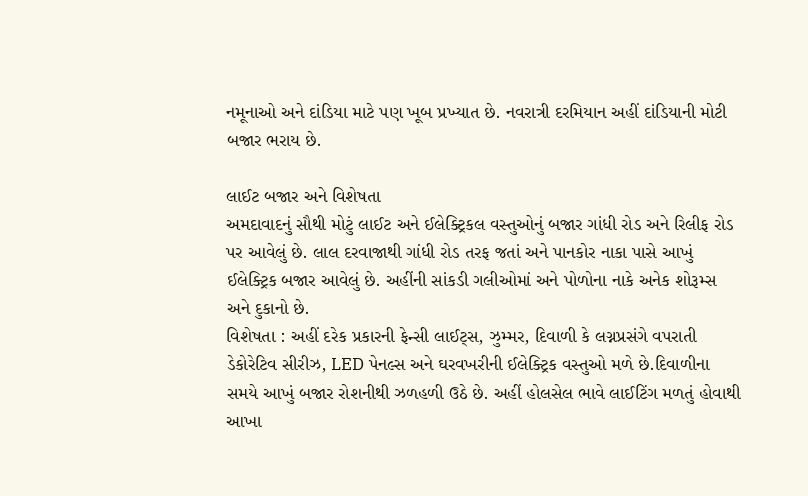નમૂનાઓ અને દાંડિયા માટે પણ ખૂબ પ્રખ્યાત છે. નવરાત્રી દરમિયાન અહીં દાંડિયાની મોટી બજાર ભરાય છે.

લાઈટ બજાર અને વિશેષતા
અમદાવાદનું સૌથી મોટું લાઈટ અને ઈલેક્ટ્રિકલ વસ્તુઓનું બજાર ગાંધી રોડ અને રિલીફ રોડ પર આવેલું છે. લાલ દરવાજાથી ગાંધી રોડ તરફ જતાં અને પાનકોર નાકા પાસે આખું ઈલેક્ટ્રિક બજાર આવેલું છે. અહીંની સાંકડી ગલીઓમાં અને પોળોના નાકે અનેક શોરૂમ્સ અને દુકાનો છે.
વિશેષતા : અહીં દરેક પ્રકારની ફેન્સી લાઈટ્સ, ઝુમ્મર, દિવાળી કે લગ્નપ્રસંગે વપરાતી ડેકોરેટિવ સીરીઝ, LED પેનલ્સ અને ઘરવખરીની ઈલેક્ટ્રિક વસ્તુઓ મળે છે.દિવાળીના સમયે આખું બજાર રોશનીથી ઝળહળી ઉઠે છે. અહીં હોલસેલ ભાવે લાઈટિંગ મળતું હોવાથી આખા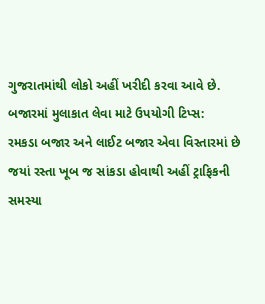ગુજરાતમાંથી લોકો અહીં ખરીદી કરવા આવે છે.
બજારમાં મુલાકાત લેવા માટે ઉપયોગી ટિપ્સ:
રમકડા બજાર અને લાઈટ બજાર એવા વિસ્તારમાં છે જયાં રસ્તા ખૂબ જ સાંકડા હોવાથી અહીં ટ્રાફિકની સમસ્યા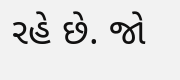રહે છે. જો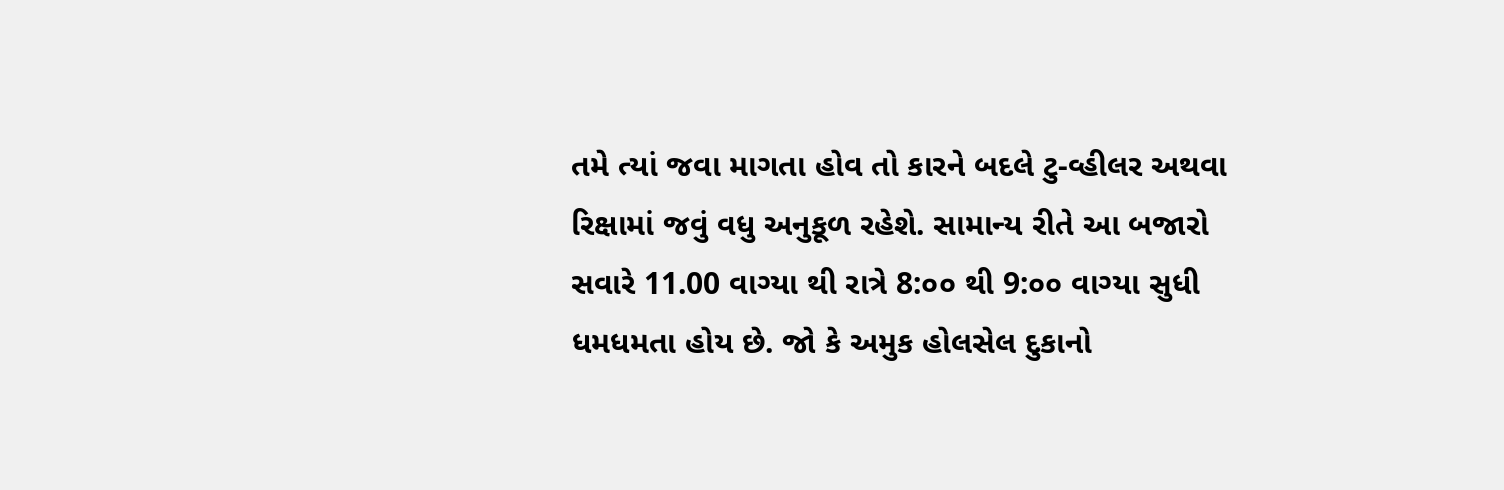તમે ત્યાં જવા માગતા હોવ તો કારને બદલે ટુ-વ્હીલર અથવા રિક્ષામાં જવું વધુ અનુકૂળ રહેશે. સામાન્ય રીતે આ બજારો સવારે 11.00 વાગ્યા થી રાત્રે 8:૦૦ થી 9:૦૦ વાગ્યા સુધી ધમધમતા હોય છે. જો કે અમુક હોલસેલ દુકાનો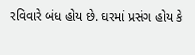રવિવારે બંધ હોય છે. ઘરમાં પ્રસંગ હોય કે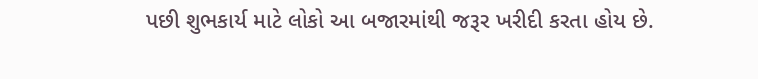પછી શુભકાર્ય માટે લોકો આ બજારમાંથી જરૂર ખરીદી કરતા હોય છે.